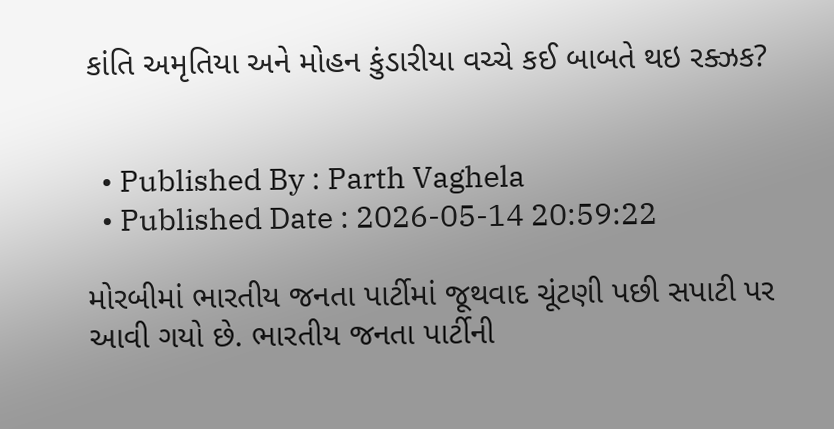કાંતિ અમૃતિયા અને મોહન કુંડારીયા વચ્ચે કઈ બાબતે થઇ રક્ઝક?


  • Published By : Parth Vaghela
  • Published Date : 2026-05-14 20:59:22

મોરબીમાં ભારતીય જનતા પાર્ટીમાં જૂથવાદ ચૂંટણી પછી સપાટી પર આવી ગયો છે. ભારતીય જનતા પાર્ટીની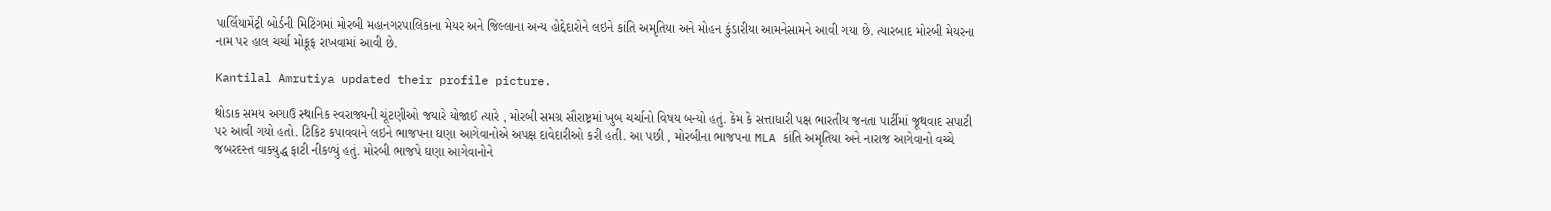પાર્લિયામેંટ્રી બોર્ડની મિટિંગમાં મોરબી મહાનગરપાલિકાના મેયર અને જિલ્લાના અન્ય હોદ્દેદારોને લઇને કાંતિ અમૃતિયા અને મોહન કુંડારીયા આમનેસામને આવી ગયા છે. ત્યારબાદ મોરબી મેયરના નામ પર હાલ ચર્ચા મોકૂફ રાખવામાં આવી છે.

Kantilal Amrutiya updated their profile picture.

થોડાક સમય અગાઉ સ્થાનિક સ્વરાજ્યની ચૂંટણીઓ જયારે યોજાઈ ત્યારે , મોરબી સમગ્ર સૌરાષ્ટ્રમાં ખુબ ચર્ચાનો વિષય બન્યો હતું. કેમ કે સત્તાધારી પક્ષ ભારતીય જનતા પાર્ટીમાં જૂથવાદ સપાટી પર આવી ગયો હતો. ટિકિટ કપાવવાને લઇને ભાજપના ઘણા આગેવાનોએ અપક્ષ દાવેદારીઓ કરી હતી. આ પછી , મોરબીના ભાજપના MLA કાંતિ અમૃતિયા અને નારાજ આગેવાનો વચ્ચે જબરદસ્ત વાક્યુદ્ધ ફાટી નીકળ્યું હતું. મોરબી ભાજપે ઘણા આગેવાનોને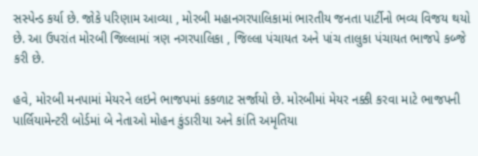સસ્પેન્ડ કર્યા છે. જોકે પરિણામ આવ્યા , મોરબી મહાનગરપાલિકામાં ભારતીય જનતા પાર્ટીનો ભવ્ય વિજય થયો છે. આ ઉપરાંત મોરબી જિલ્લામાં ત્રણ નગરપાલિકા , જિલ્લા પંચાયત અને પાંચ તાલુકા પંચાયત ભાજપે કબ્જે કરી છે.

હવે, મોરબી મનપામાં મેયરને લઇને ભાજપમાં કકળાટ સર્જાયો છે. મોરબીમાં મેયર નક્કી કરવા માટે ભાજપની પાર્લિયામેન્ટરી બોર્ડમાં બે નેતાઓ મોહન કુંડારીયા અને કાંતિ અમૃતિયા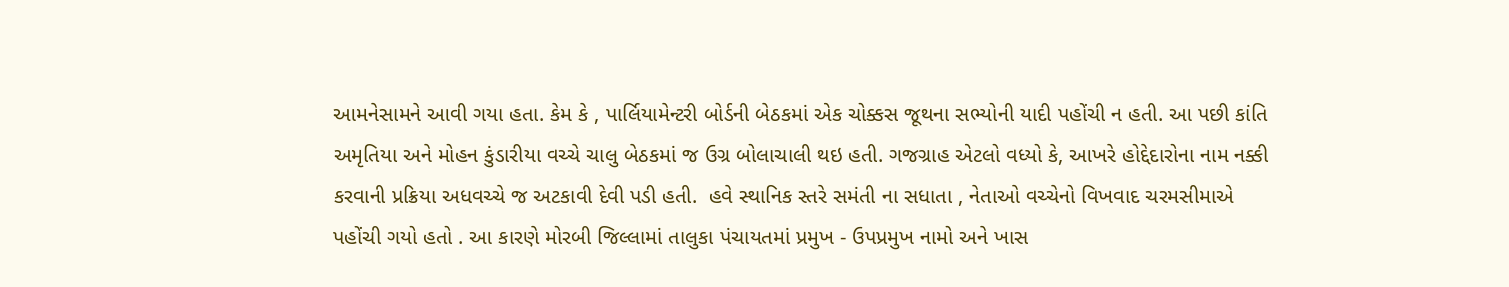આમનેસામને આવી ગયા હતા. કેમ કે , પાર્લિયામેન્ટરી બોર્ડની બેઠકમાં એક ચોક્કસ જૂથના સભ્યોની યાદી પહોંચી ન હતી. આ પછી કાંતિ અમૃતિયા અને મોહન કુંડારીયા વચ્ચે ચાલુ બેઠકમાં જ ઉગ્ર બોલાચાલી થઇ હતી. ગજગ્રાહ એટલો વધ્યો કે, આખરે હોદ્દેદારોના નામ નક્કી કરવાની પ્રક્રિયા અધવચ્ચે જ અટકાવી દેવી પડી હતી.  હવે સ્થાનિક સ્તરે સમંતી ના સધાતા , નેતાઓ વચ્ચેનો વિખવાદ ચરમસીમાએ પહોંચી ગયો હતો . આ કારણે મોરબી જિલ્લામાં તાલુકા પંચાયતમાં પ્રમુખ - ઉપપ્રમુખ નામો અને ખાસ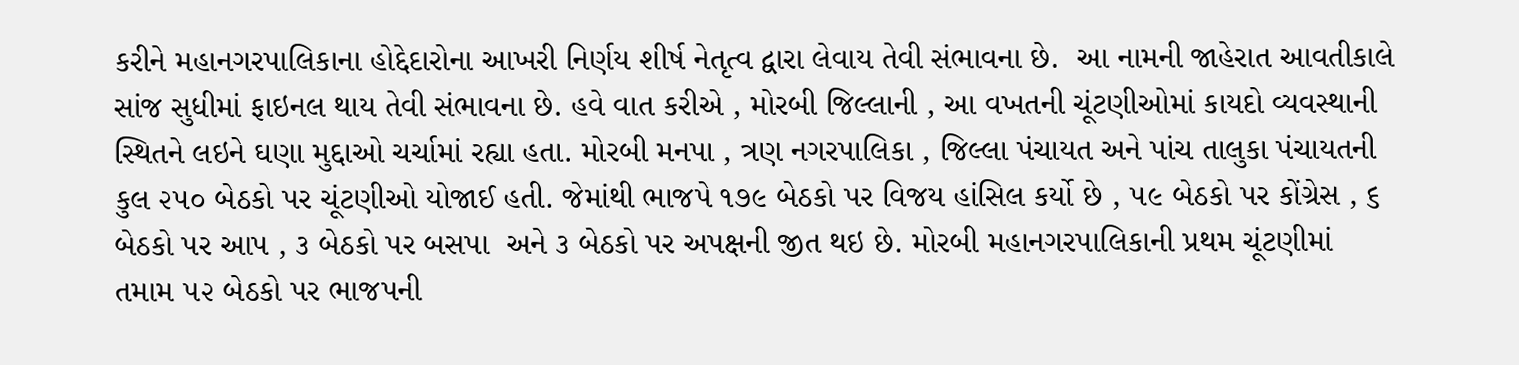કરીને મહાનગરપાલિકાના હોદ્દેદારોના આખરી નિર્ણય શીર્ષ નેતૃત્વ દ્વારા લેવાય તેવી સંભાવના છે.  આ નામની જાહેરાત આવતીકાલે સાંજ સુધીમાં ફાઇનલ થાય તેવી સંભાવના છે. હવે વાત કરીએ , મોરબી જિલ્લાની , આ વખતની ચૂંટણીઓમાં કાયદો વ્યવસ્થાની સ્થિતને લઇને ઘણા મુદ્દાઓ ચર્ચામાં રહ્યા હતા. મોરબી મનપા , ત્રણ નગરપાલિકા , જિલ્લા પંચાયત અને પાંચ તાલુકા પંચાયતની કુલ ૨૫૦ બેઠકો પર ચૂંટણીઓ યોજાઈ હતી. જેમાંથી ભાજપે ૧૭૯ બેઠકો પર વિજય હાંસિલ કર્યો છે , ૫૯ બેઠકો પર કોંગ્રેસ , ૬ બેઠકો પર આપ , ૩ બેઠકો પર બસપા  અને ૩ બેઠકો પર અપક્ષની જીત થઇ છે. મોરબી મહાનગરપાલિકાની પ્રથમ ચૂંટણીમાં તમામ ૫૨ બેઠકો પર ભાજપની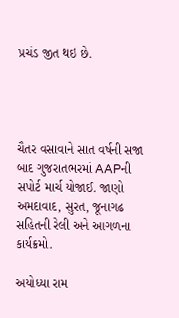પ્રચંડ જીત થઇ છે.




ચૈતર વસાવાને સાત વર્ષની સજા બાદ ગુજરાતભરમાં AAPની સપોર્ટ માર્ચ યોજાઈ. જાણો અમદાવાદ, સુરત, જૂનાગઢ સહિતની રેલી અને આગળના કાર્યક્રમો.

અયોધ્યા રામ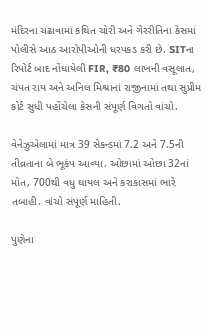મંદિરના ચઢાવામાં કથિત ચોરી અને ગેરરીતિના કેસમાં પોલીસે આઠ આરોપીઓની ધરપકડ કરી છે. SITના રિપોર્ટ બાદ નોંધાયેલી FIR, ₹80 લાખની વસૂલાત, ચંપત રાય અને અનિલ મિશ્રાનાં રાજીનામાં તથા સુપ્રીમ કોર્ટ સુધી પહોંચેલા કેસની સંપૂર્ણ વિગતો વાંચો.

વેનેઝુએલામાં માત્ર 39 સેકન્ડમાં 7.2 અને 7.5ની તીવ્રતાના બે ભૂકંપ આવ્યા. ઓછામાં ઓછા 32નાં મોત, 700થી વધુ ઘાયલ અને કરાકાસમાં ભારે તબાહી. વાંચો સંપૂર્ણ માહિતી.

પુણેના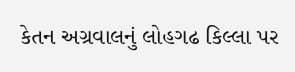કેતન અગ્રવાલનું લોહગઢ કિલ્લા પર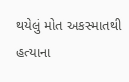થયેલું મોત અકસ્માતથી હત્યાના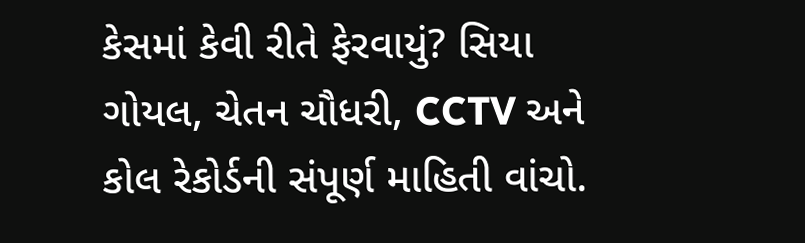કેસમાં કેવી રીતે ફેરવાયું? સિયા ગોયલ, ચેતન ચૌધરી, CCTV અને કોલ રેકોર્ડની સંપૂર્ણ માહિતી વાંચો.